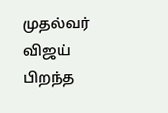முதல்வர் விஜய் பிறந்த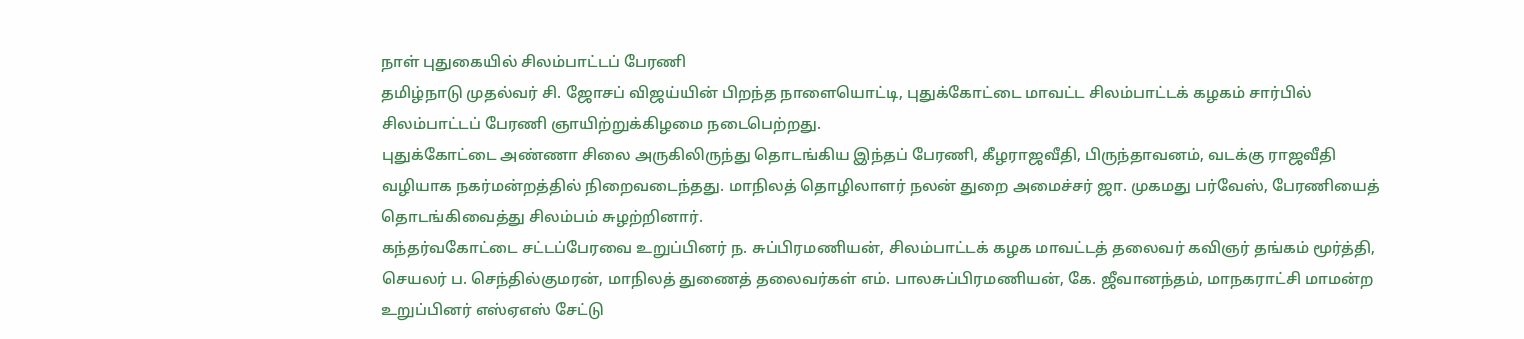நாள் புதுகையில் சிலம்பாட்டப் பேரணி
தமிழ்நாடு முதல்வர் சி. ஜோசப் விஜய்யின் பிறந்த நாளையொட்டி, புதுக்கோட்டை மாவட்ட சிலம்பாட்டக் கழகம் சார்பில் சிலம்பாட்டப் பேரணி ஞாயிற்றுக்கிழமை நடைபெற்றது.
புதுக்கோட்டை அண்ணா சிலை அருகிலிருந்து தொடங்கிய இந்தப் பேரணி, கீழராஜவீதி, பிருந்தாவனம், வடக்கு ராஜவீதி வழியாக நகர்மன்றத்தில் நிறைவடைந்தது. மாநிலத் தொழிலாளர் நலன் துறை அமைச்சர் ஜா. முகமது பர்வேஸ், பேரணியைத் தொடங்கிவைத்து சிலம்பம் சுழற்றினார்.
கந்தர்வகோட்டை சட்டப்பேரவை உறுப்பினர் ந. சுப்பிரமணியன், சிலம்பாட்டக் கழக மாவட்டத் தலைவர் கவிஞர் தங்கம் மூர்த்தி, செயலர் ப. செந்தில்குமரன், மாநிலத் துணைத் தலைவர்கள் எம். பாலசுப்பிரமணியன், கே. ஜீவானந்தம், மாநகராட்சி மாமன்ற உறுப்பினர் எஸ்ஏஎஸ் சேட்டு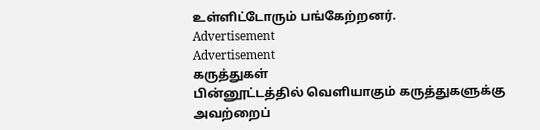உள்ளிட்டோரும் பங்கேற்றனர்.
Advertisement
Advertisement
கருத்துகள்
பின்னூட்டத்தில் வெளியாகும் கருத்துகளுக்கு அவற்றைப்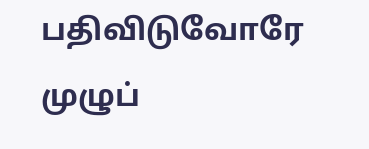பதிவிடுவோரே முழுப்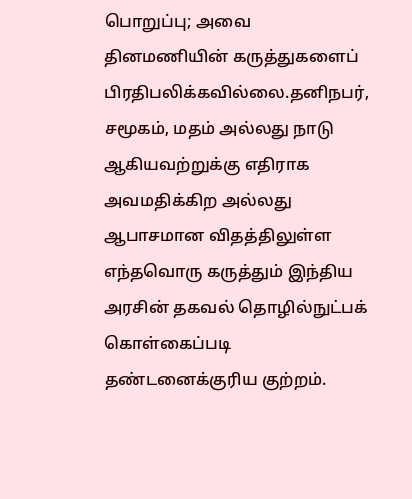பொறுப்பு; அவை தினமணியின் கருத்துகளைப் பிரதிபலிக்கவில்லை.தனிநபர், சமூகம், மதம் அல்லது நாடு ஆகியவற்றுக்கு எதிராக அவமதிக்கிற அல்லது ஆபாசமான விதத்திலுள்ள எந்தவொரு கருத்தும் இந்திய அரசின் தகவல் தொழில்நுட்பக் கொள்கைப்படி தண்டனைக்குரிய குற்றம்.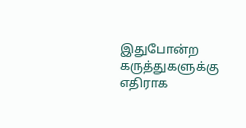இதுபோன்ற கருத்துகளுக்கு எதிராக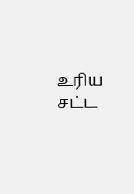உரிய சட்ட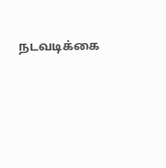நடவடிக்கை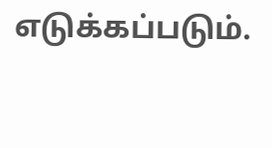எடுக்கப்படும்.